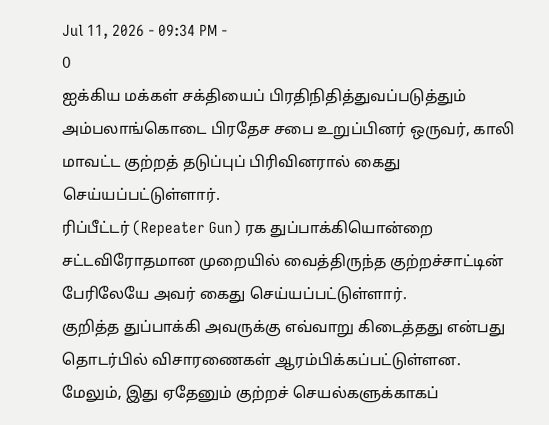Jul 11, 2026 - 09:34 PM -
0
ஐக்கிய மக்கள் சக்தியைப் பிரதிநிதித்துவப்படுத்தும் அம்பலாங்கொடை பிரதேச சபை உறுப்பினர் ஒருவர், காலி மாவட்ட குற்றத் தடுப்புப் பிரிவினரால் கைது செய்யப்பட்டுள்ளார்.
ரிப்பீட்டர் (Repeater Gun) ரக துப்பாக்கியொன்றை சட்டவிரோதமான முறையில் வைத்திருந்த குற்றச்சாட்டின் பேரிலேயே அவர் கைது செய்யப்பட்டுள்ளார்.
குறித்த துப்பாக்கி அவருக்கு எவ்வாறு கிடைத்தது என்பது தொடர்பில் விசாரணைகள் ஆரம்பிக்கப்பட்டுள்ளன.
மேலும், இது ஏதேனும் குற்றச் செயல்களுக்காகப்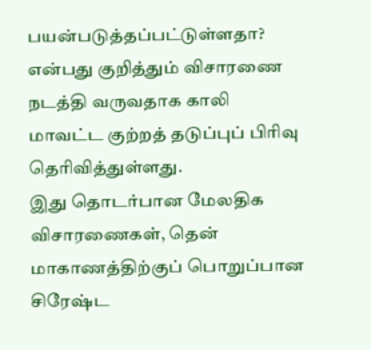பயன்படுத்தப்பட்டுள்ளதா? என்பது குறித்தும் விசாரணை நடத்தி வருவதாக காலி மாவட்ட குற்றத் தடுப்புப் பிரிவு தெரிவித்துள்ளது.
இது தொடர்பான மேலதிக விசாரணைகள், தென் மாகாணத்திற்குப் பொறுப்பான சிரேஷ்ட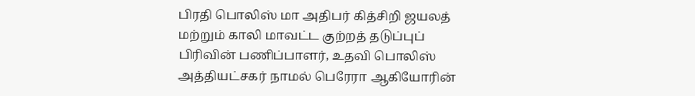பிரதி பொலிஸ் மா அதிபர் கித்சிறி ஜயலத் மற்றும் காலி மாவட்ட குற்றத் தடுப்புப் பிரிவின் பணிப்பாளர், உதவி பொலிஸ் அத்தியட்சகர் நாமல் பெரேரா ஆகியோரின்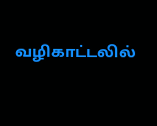வழிகாட்டலில்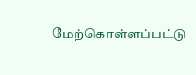மேற்கொள்ளப்பட்டு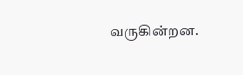வருகின்றன.